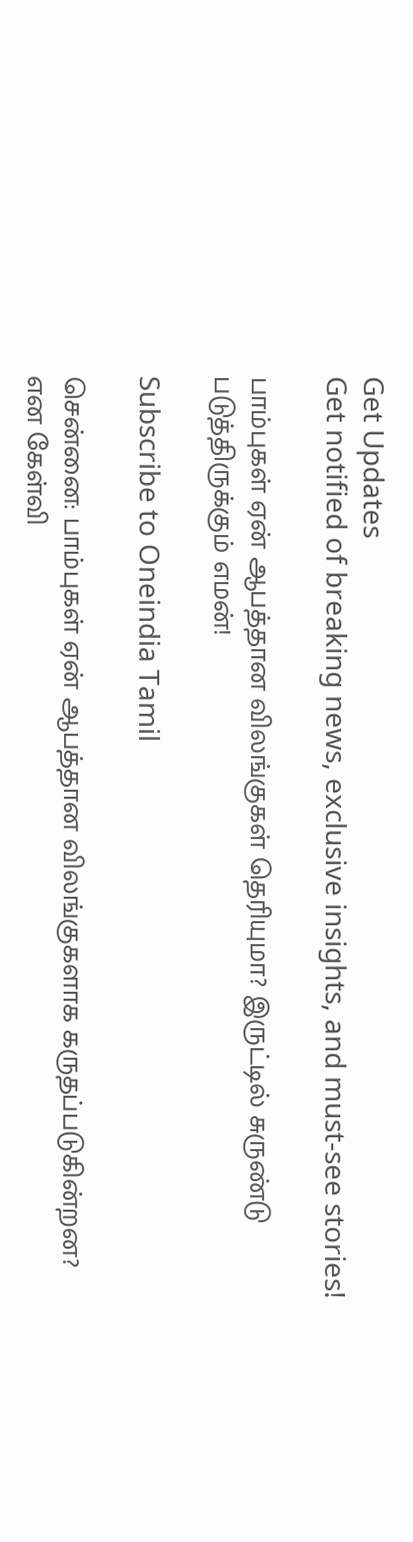Get Updates
Get notified of breaking news, exclusive insights, and must-see stories!

பாம்புகள் ஏன் ஆபத்தான விலங்குகள் தெரியுமா? இருட்டில் சுருண்டு படுத்திருக்கும் எமன்!

Subscribe to Oneindia Tamil

சென்னை: பாம்புகள் ஏன் ஆபத்தான விலங்குகளாக கருதப்படுகின்றன? என கேள்வி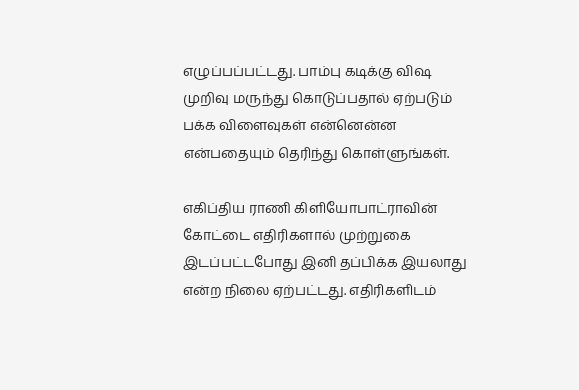எழுப்பப்பட்டது. பாம்பு கடிக்கு விஷ முறிவு மருந்து கொடுப்பதால் ஏற்படும் பக்க விளைவுகள் என்னென்ன என்பதையும் தெரிந்து கொள்ளுங்கள்.

எகிப்திய ராணி கிளியோபாட்ராவின் கோட்டை எதிரிகளால் முற்றுகை இடப்பட்டபோது இனி தப்பிக்க இயலாது என்ற நிலை ஏற்பட்டது. எதிரிகளிடம்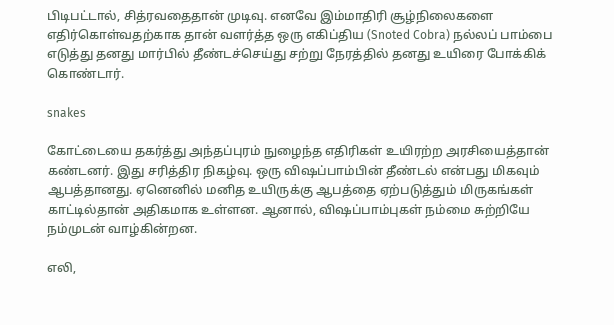பிடிபட்டால், சித்ரவதைதான் முடிவு. எனவே இம்மாதிரி சூழ்நிலைகளை எதிர்கொள்வதற்காக தான் வளர்த்த ஒரு எகிப்திய (Snoted Cobra) நல்லப் பாம்பை எடுத்து தனது மார்பில் தீண்டச்செய்து சற்று நேரத்தில் தனது உயிரை போக்கிக் கொண்டார்.

snakes

கோட்டையை தகர்த்து அந்தப்புரம் நுழைந்த எதிரிகள் உயிரற்ற அரசியைத்தான் கண்டனர். இது சரித்திர நிகழ்வு. ஒரு விஷப்பாம்பின் தீண்டல் என்பது மிகவும் ஆபத்தானது. ஏனெனில் மனித உயிருக்கு ஆபத்தை ஏற்படுத்தும் மிருகங்கள் காட்டில்தான் அதிகமாக உள்ளன. ஆனால், விஷப்பாம்புகள் நம்மை சுற்றியே நம்முடன் வாழ்கின்றன.

எலி,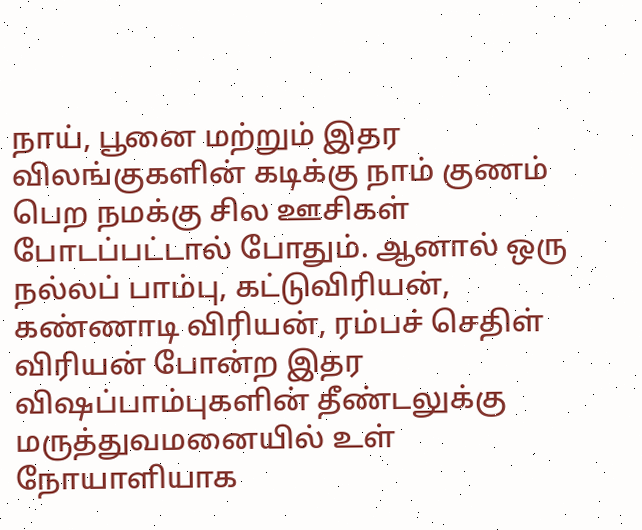நாய், பூனை மற்றும் இதர விலங்குகளின் கடிக்கு நாம் குணம் பெற நமக்கு சில ஊசிகள் போடப்பட்டால் போதும். ஆனால் ஒரு நல்லப் பாம்பு, கட்டுவிரியன், கண்ணாடி விரியன், ரம்பச் செதிள் விரியன் போன்ற இதர விஷப்பாம்புகளின் தீண்டலுக்கு மருத்துவமனையில் உள் நோயாளியாக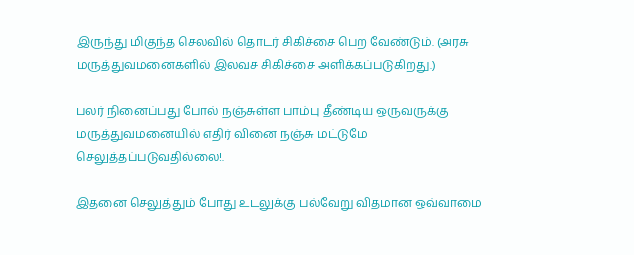இருந்து மிகுந்த செலவில் தொடர் சிகிச்சை பெற வேண்டும். (அரசு மருத்துவமனைகளில் இலவச சிகிச்சை அளிக்கப்படுகிறது.)

பலர் நினைப்பது போல் நஞ்சுள்ள பாம்பு தீண்டிய ஒருவருக்கு மருத்துவமனையில் எதிர் வினை நஞ்சு மட்டுமே செலுத்தப்படுவதில்லை!.

இதனை செலுத்தும் போது உடலுக்கு பல்வேறு விதமான ஒவ்வாமை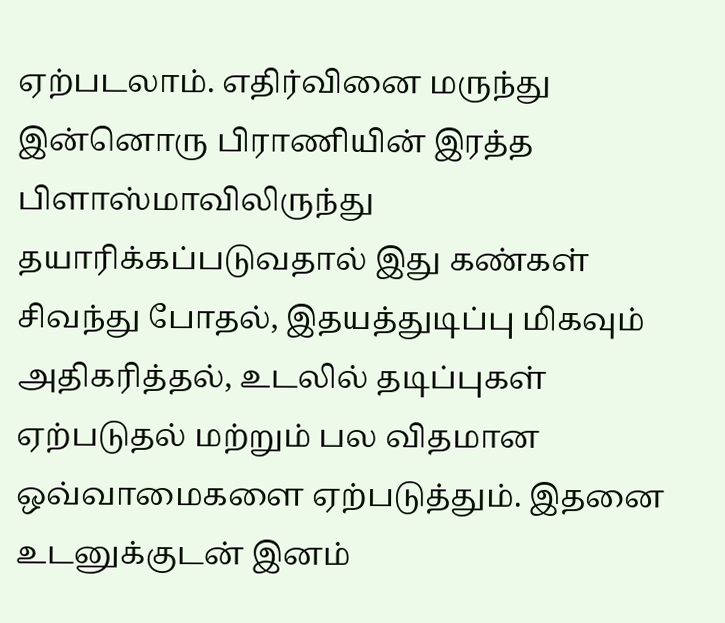ஏற்படலாம். எதிர்வினை மருந்து இன்னொரு பிராணியின் இரத்த பிளாஸ்மாவிலிருந்து தயாரிக்கப்படுவதால் இது கண்கள் சிவந்து போதல், இதயத்துடிப்பு மிகவும் அதிகரித்தல், உடலில் தடிப்புகள் ஏற்படுதல் மற்றும் பல விதமான ஒவ்வாமைகளை ஏற்படுத்தும். இதனை உடனுக்குடன் இனம்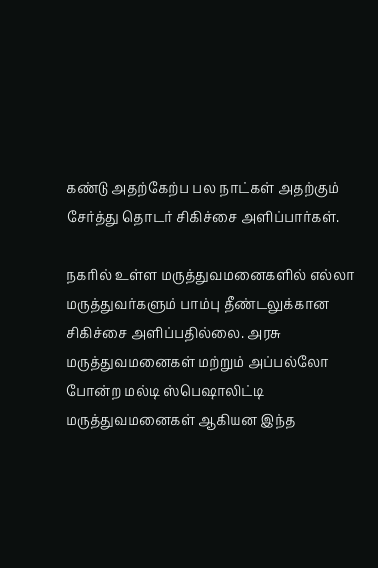கண்டு அதற்கேற்ப பல நாட்கள் அதற்கும் சேர்த்து தொடர் சிகிச்சை அளிப்பார்கள்.

நகரில் உள்ள மருத்துவமனைகளில் எல்லா மருத்துவர்களும் பாம்பு தீண்டலுக்கான சிகிச்சை அளிப்பதில்லை. அரசு மருத்துவமனைகள் மற்றும் அப்பல்லோ போன்ற மல்டி ஸ்பெஷாலிட்டி மருத்துவமனைகள் ஆகியன இந்த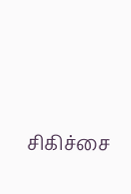சிகிச்சை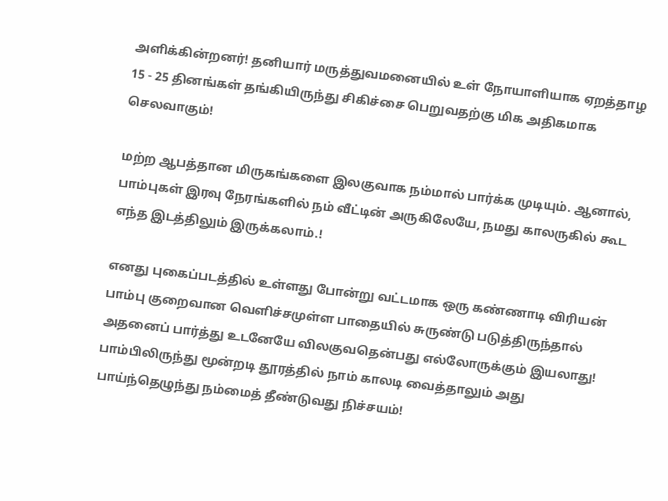அளிக்கின்றனர்! தனியார் மருத்துவமனையில் உள் நோயாளியாக ஏறத்தாழ 15 - 25 தினங்கள் தங்கியிருந்து சிகிச்சை பெறுவதற்கு மிக அதிகமாக செலவாகும்!

மற்ற ஆபத்தான மிருகங்களை இலகுவாக நம்மால் பார்க்க முடியும். ஆனால், பாம்புகள் இரவு நேரங்களில் நம் வீட்டின் அருகிலேயே, நமது காலருகில் கூட எந்த இடத்திலும் இருக்கலாம்.!

எனது புகைப்படத்தில் உள்ளது போன்று வட்டமாக ஒரு கண்ணாடி விரியன் பாம்பு குறைவான வெளிச்சமுள்ள பாதையில் சுருண்டு படுத்திருந்தால் அதனைப் பார்த்து உடனேயே விலகுவதென்பது எல்லோருக்கும் இயலாது! பாம்பிலிருந்து மூன்றடி தூரத்தில் நாம் காலடி வைத்தாலும் அது பாய்ந்தெழுந்து நம்மைத் தீண்டுவது நிச்சயம்!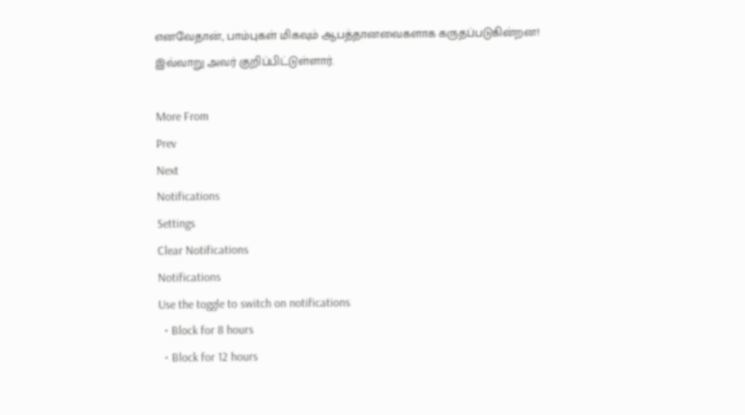எனவேதான், பாம்புகள் மிகவும் ஆபத்தானவைகளாக கருதப்படுகின்றன! இவ்வாறு அவர் குறிப்பிட்டுள்ளார்.

More From
Prev
Next
Notifications
Settings
Clear Notifications
Notifications
Use the toggle to switch on notifications
  • Block for 8 hours
  • Block for 12 hours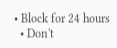• Block for 24 hours
  • Don't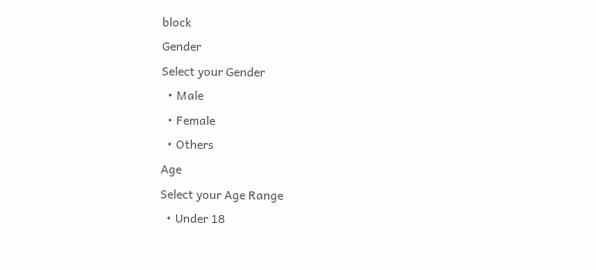block
Gender
Select your Gender
  • Male
  • Female
  • Others
Age
Select your Age Range
  • Under 18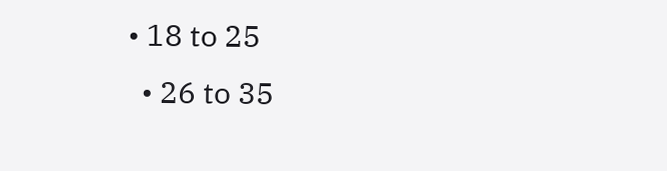• 18 to 25
  • 26 to 35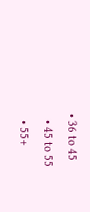• 36 to 45
  • 45 to 55
  • 55+